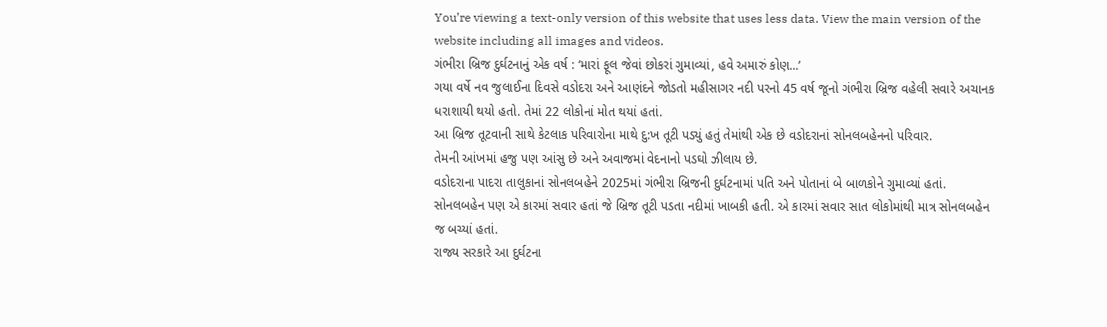You’re viewing a text-only version of this website that uses less data. View the main version of the website including all images and videos.
ગંભીરા બ્રિજ દુર્ઘટનાનું એક વર્ષ : ‘મારાં ફૂલ જેવાં છોકરાં ગુમાવ્યાં, હવે અમારું કોણ...’
ગયા વર્ષે નવ જુલાઈના દિવસે વડોદરા અને આણંદને જોડતો મહીસાગર નદી પરનો 45 વર્ષ જૂનો ગંભીરા બ્રિજ વહેલી સવારે અચાનક ધરાશાયી થયો હતો. તેમાં 22 લોકોનાં મોત થયાં હતાં.
આ બ્રિજ તૂટવાની સાથે કેટલાક પરિવારોના માથે દુ:ખ તૂટી પડ્યું હતું તેમાંથી એક છે વડોદરાનાં સોનલબહેનનો પરિવાર.
તેમની આંખમાં હજુ પણ આંસુ છે અને અવાજમાં વેદનાનો પડઘો ઝીલાય છે.
વડોદરાના પાદરા તાલુકાનાં સોનલબહેને 2025માં ગંભીરા બ્રિજની દુર્ઘટનામાં પતિ અને પોતાનાં બે બાળકોને ગુમાવ્યાં હતાં.
સોનલબહેન પણ એ કારમાં સવાર હતાં જે બ્રિજ તૂટી પડતા નદીમાં ખાબકી હતી. એ કારમાં સવાર સાત લોકોમાંથી માત્ર સોનલબહેન જ બચ્યાં હતાં.
રાજ્ય સરકારે આ દુર્ઘટના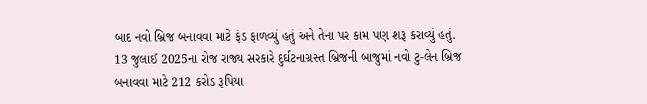બાદ નવો બ્રિજ બનાવવા માટે ફંડ ફાળવ્યું હતું અને તેના પર કામ પણ શરૂ કરાવ્યું હતું. 13 જુલાઈ 2025ના રોજ રાજ્ય સરકારે દુર્ઘટનાગ્રસ્ત બ્રિજની બાજુમાં નવો ટુ-લેન બ્રિજ બનાવવા માટે 212 કરોડ રૂપિયા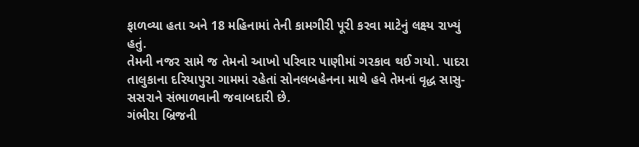ફાળવ્યા હતા અને 18 મહિનામાં તેની કામગીરી પૂરી કરવા માટેનું લક્ષ્ય રાખ્યું હતું.
તેમની નજર સામે જ તેમનો આખો પરિવાર પાણીમાં ગરકાવ થઈ ગયો. પાદરા તાલુકાના દરિયાપુરા ગામમાં રહેતાં સોનલબહેનના માથે હવે તેમનાં વૃદ્ધ સાસુ-સસરાને સંભાળવાની જવાબદારી છે.
ગંભીરા બ્રિજની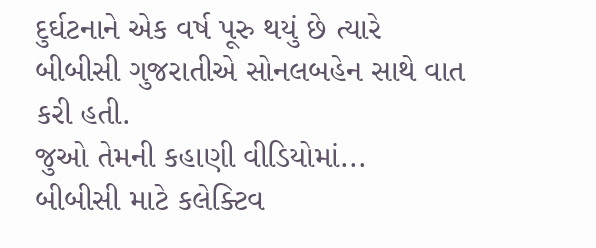દુર્ઘટનાને એક વર્ષ પૂરુ થયું છે ત્યારે બીબીસી ગુજરાતીએ સોનલબહેન સાથે વાત કરી હતી.
જુઓ તેમની કહાણી વીડિયોમાં...
બીબીસી માટે કલેક્ટિવ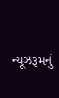ન્યૂઝરૂમનું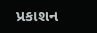પ્રકાશન